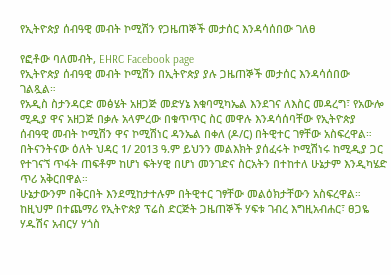የኢትዮጵያ ሰብዓዊ መብት ኮሚሽን የጋዜጠኞች መታሰር እንዳሳሰበው ገለፀ

የፎቶው ባለመብት, EHRC Facebook page
የኢትዮጵያ ሰብዓዊ መብት ኮሚሽን በኢትዮጵያ ያሉ ጋዜጠኞች መታሰር እንዳሳሰበው ገልጿል።
የአዲስ ስታንዳርድ መፅሄት አዘጋጅ መድሃኔ እቁባሚካኤል እንደገና ለእስር መዳረግ፣ የአውሎ ሚዲያ ዋና አዘጋጅ በቃሉ አላምረው በቁጥጥር ስር መዋሉ እንዳሳሰባቸው የኢትዮጵያ ሰብዓዊ መብት ኮሚሽን ዋና ኮሚሽነር ዳንኤል በቀለ (ዶ/ር) በትዊተር ገፃቸው አስፍረዋል።
በትናንትናው ዕለት ህዳር 1/ 2013 ዓ.ም ይህንን መልእክት ያሰፈሩት ኮሚሽነሩ ከሚዲያ ጋር የተገናኘ ጥፋት ጠፍቶም ከሆነ ፍትሃዊ በሆነ መንገድና ስርአትን በተከተለ ሁኔታም እንዲካሄድ ጥሪ አቅርበዋል።
ሁኔታውንም በቅርበት እንደሚከታተሉም በትዊተር ገፃቸው መልዕክታቸውን አስፍረዋል።
ከዚህም በተጨማሪ የኢትዮጵያ ፕሬስ ድርጅት ጋዜጠኞች ሃፍቱ ገብረ እግዚአብሐር፣ ፀጋዬ ሃዱሽና አብርሃ ሃጎስ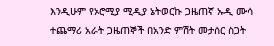እንዲሁም የኦሮሚያ ሚዲያ ኔትወርኩ ጋዜጠኛ ኡዲ ሙሳ ተጨማሪ አራት ጋዜጠኞች በአንድ ምሽት መታሰር ስጋት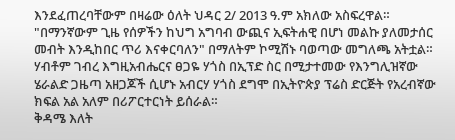እንደፈጠረባቸውም በዛሬው ዕለት ህዳር 2/ 2013 ዓ.ም አክለው አስፍረዋል።
"በማንኛውም ጊዜ የሰዎችን ከህግ አግባብ ውጪና ኢፍትሐዊ በሆነ መልኩ ያለመታሰር መብት እንዲከበር ጥሪ እናቀርባለን" በማለትም ኮሚሽኑ ባወጣው መግለጫ አትቷል።
ሃብቶም ገብረ እግዚአብሔርና ፀጋዬ ሃጎስ በኢፕድ ስር በሚታተመው የእንግሊዝኛው ሄራልድ ጋዜጣ አዘጋጆች ሲሆኑ አብርሃ ሃጎስ ደግሞ በኢትዮጵያ ፕሬስ ድርጅት የአረብኛው ክፍል አል አለም በሪፖርተርነት ይሰራል።
ቅዳሜ እለት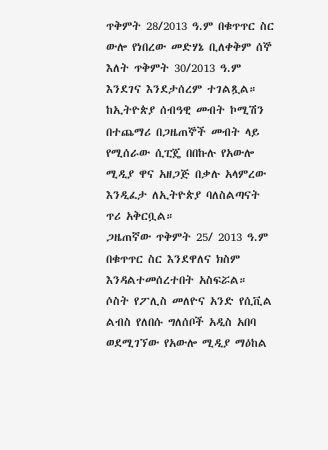ጥቅምት 28/2013 ዓ.ም በቁጥጥር ስር ውሎ የነበረው መድሃኔ ቢለቀቅም ሰኞ እለት ጥቅምት 30/2013 ዓ.ም እንደገና እንደታሰረም ተገልጿል።
ከኢትዮጵያ ሰብዓዊ መብት ኮሚሽን በተጨማሪ በጋዜጠኞች መብት ላይ የሚሰራው ሲፒጄ በበኩሉ የአውሎ ሚዲያ ዋና አዘጋጅ በቃሉ አላምረው እንዲፈታ ለኢትዮጵያ ባለስልጣናት ጥሪ አቅርቧል።
ጋዜጠኛው ጥቅምት 25/ 2013 ዓ.ም በቁጥጥር ስር እንደዋለና ክስም እንዳልተመሰረተበት አስፍሯል።
ሶስት የፖሊስ መለዮና አንድ የሲቪል ልብስ የለበሱ ግለሰቦች አዲስ አበባ ወደሚገኘው የአውሎ ሚዲያ ማዕከል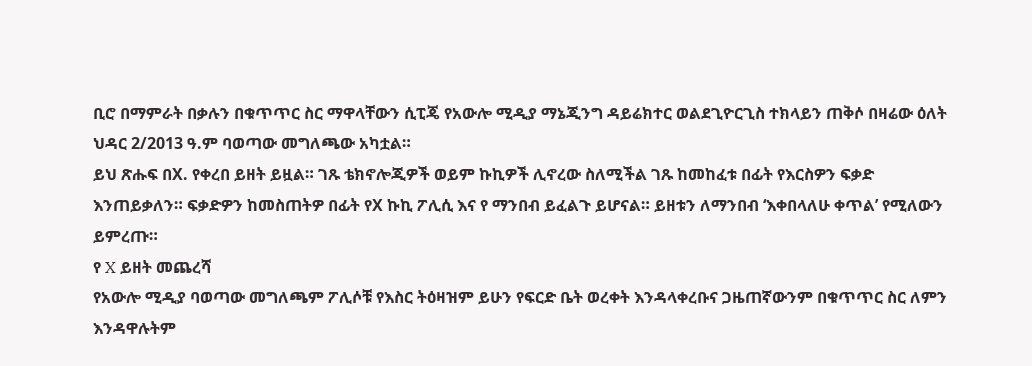ቢሮ በማምራት በቃሉን በቁጥጥር ስር ማዋላቸውን ሲፒጄ የአውሎ ሚዲያ ማኔጂንግ ዳይሬክተር ወልደጊዮርጊስ ተክላይን ጠቅሶ በዛሬው ዕለት ህዳር 2/2013 ዓ.ም ባወጣው መግለጫው አካቷል።
ይህ ጽሑፍ በX. የቀረበ ይዘት ይዟል። ገጹ ቴክኖሎጂዎች ወይም ኩኪዎች ሊኖረው ስለሚችል ገጹ ከመከፈቱ በፊት የእርስዎን ፍቃድ እንጠይቃለን። ፍቃድዎን ከመስጠትዎ በፊት የX ኩኪ ፖሊሲ እና የ ማንበብ ይፈልጉ ይሆናል። ይዘቱን ለማንበብ ‘እቀበላለሁ ቀጥል’ የሚለውን ይምረጡ።
የ X ይዘት መጨረሻ
የአውሎ ሚዲያ ባወጣው መግለጫም ፖሊሶቹ የእስር ትዕዛዝም ይሁን የፍርድ ቤት ወረቀት እንዳላቀረቡና ጋዜጠኛውንም በቁጥጥር ስር ለምን እንዳዋሉትም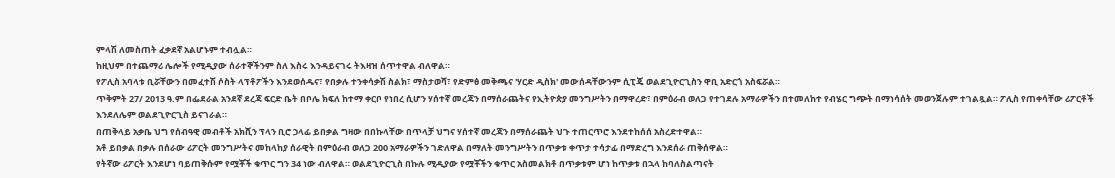ምላሽ ለመስጠት ፈቃደኛ አልሆኑም ተብሏል።
ከዚህም በተጨማሪ ሌሎች የሚዲያው ሰራተኞችንም ስለ እስሩ እንዳይናገሩ ትእዛዝ ሰጥተዋል ብለዋል።
የፖሊስ አባላቱ ቢሯቸውን በመፈተሽ ሶስት ላፕቶፖችን እንደወሰዱና፣ የበቃሉ ተንቀሳቃሽ ስልክ፣ ማስታወሻ፣ የድምፅ መቅጫና 'ሃርድ ዲስክ' መውሰዳቸውንም ሲፒጄ ወልደጊዮርጊስን ዋቢ አድርጎ አስፍሯል።
ጥቅምት 27/ 2013 ዓ.ም በፌደራል አንደኛ ደረጃ ፍርድ ቤት በቦሌ ክፍለ ከተማ ቀርቦ የነበረ ሲሆን ሃሰተኛ መረጃን በማሰራጨትና የኢትዮጵያ መንግሥትን በማዋረድ፣ በምዕራብ ወለጋ የተገደሉ አማራዎችን በተመለከተ የብሄር ግጭት በማነሳሰት መወንጀሉም ተገልጿል። ፖሊስ የጠቀሳቸው ሪፖርቶች እንደለሌም ወልደጊዮርጊስ ይናገራል።
በጠቅላይ አቃቤ ህግ የሰብዓዊ መብቶች አክሺን ፕላን ቢሮ ኃላፊ ይበቃል ግዛው በበኩላቸው በጥላቻ ህግና ሃሰተኛ መረጃን በማሰራጨት ህጉ ተጠርጥሮ እንደተከሰሰ አስረድተዋል።
አቶ ይበቃል በቃሉ በሰራው ሪፖርት መንግሥትና መከላከያ ሰራዊት በምዕራብ ወለጋ 200 አማራዎችን ገድለዋል በማለት መንግሥትን በጥቃቱ ቀጥታ ተሳታፊ በማድረግ እንደሰራ ጠቅሰዋል።
የትኛው ሪፖርት እንደሆነ ባይጠቅሱም የሟቾች ቁጥር ግን 34 ነው ብለዋል። ወልደጊዮርጊስ በኩሉ ሚዲያው የሟቾችን ቁጥር አስመልክቶ በጥቃቱም ሆነ ከጥቃቱ በኋላ ከባለስልጣናት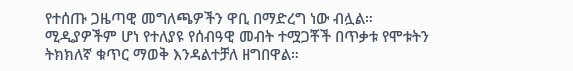የተሰጡ ጋዜጣዊ መግለጫዎችን ዋቢ በማድረግ ነው ብሏል።
ሚዲያዎችም ሆነ የተለያዩ የሰብዓዊ መብት ተሟጋቾች በጥቃቱ የሞቱትን ትክክለኛ ቁጥር ማወቅ እንዳልተቻለ ዘግበዋል።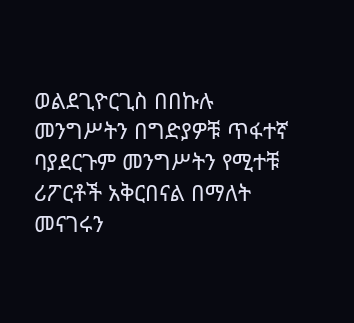ወልደጊዮርጊስ በበኩሉ መንግሥትን በግድያዎቹ ጥፋተኛ ባያደርጉም መንግሥትን የሚተቹ ሪፖርቶች አቅርበናል በማለት መናገሩን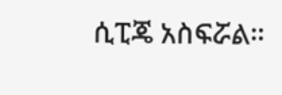ሲፒጄ አስፍሯል።